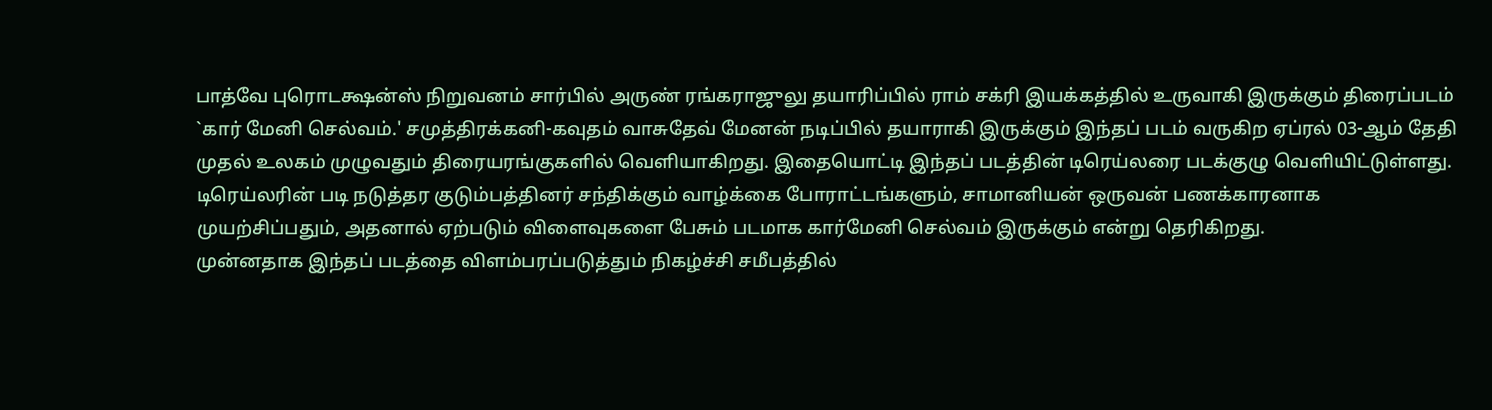பாத்வே புரொடக்ஷன்ஸ் நிறுவனம் சார்பில் அருண் ரங்கராஜுலு தயாரிப்பில் ராம் சக்ரி இயக்கத்தில் உருவாகி இருக்கும் திரைப்படம் `கார் மேனி செல்வம்.' சமுத்திரக்கனி-கவுதம் வாசுதேவ் மேனன் நடிப்பில் தயாராகி இருக்கும் இந்தப் படம் வருகிற ஏப்ரல் 03-ஆம் தேதி முதல் உலகம் முழுவதும் திரையரங்குகளில் வெளியாகிறது. இதையொட்டி இந்தப் படத்தின் டிரெய்லரை படக்குழு வெளியிட்டுள்ளது.
டிரெய்லரின் படி நடுத்தர குடும்பத்தினர் சந்திக்கும் வாழ்க்கை போராட்டங்களும், சாமானியன் ஒருவன் பணக்காரனாக முயற்சிப்பதும், அதனால் ஏற்படும் விளைவுகளை பேசும் படமாக கார்மேனி செல்வம் இருக்கும் என்று தெரிகிறது.
முன்னதாக இந்தப் படத்தை விளம்பரப்படுத்தும் நிகழ்ச்சி சமீபத்தில்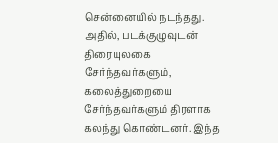சென்னையில் நடந்தது. அதில், படக்குழுவுடன் திரையுலகை சேர்ந்தவர்களும், கலைத்துறையை சேர்ந்தவர்களும் திரளாக கலந்து கொண்டனர். இந்த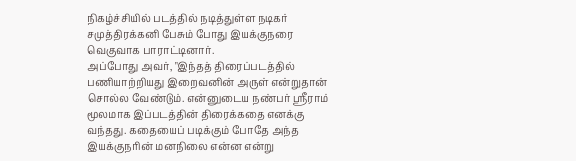நிகழ்ச்சியில் படத்தில் நடித்துள்ள நடிகர் சமுத்திரக்கனி பேசும் போது இயக்குநரை வெகுவாக பாராட்டினார்.
அப்போது அவர், "இந்தத் திரைப்படத்தில் பணியாற்றியது இறைவனின் அருள் என்றுதான் சொல்ல வேண்டும். என்னுடைய நண்பர் ஸ்ரீராம் மூலமாக இப்படத்தின் திரைக்கதை எனக்கு வந்தது. கதையைப் படிக்கும் போதே அந்த இயக்குநரின் மனநிலை என்ன என்று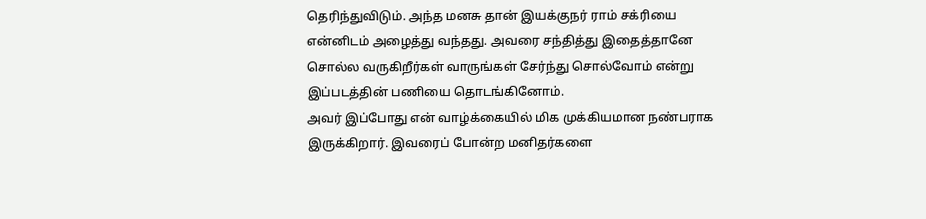தெரிந்துவிடும். அந்த மனசு தான் இயக்குநர் ராம் சக்ரியை என்னிடம் அழைத்து வந்தது. அவரை சந்தித்து இதைத்தானே சொல்ல வருகிறீர்கள் வாருங்கள் சேர்ந்து சொல்வோம் என்று இப்படத்தின் பணியை தொடங்கினோம்.
அவர் இப்போது என் வாழ்க்கையில் மிக முக்கியமான நண்பராக இருக்கிறார். இவரைப் போன்ற மனிதர்களை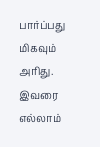பார்ப்பது மிகவும் அரிது. இவரை எல்லாம்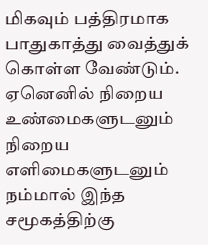மிகவும் பத்திரமாக பாதுகாத்து வைத்துக் கொள்ள வேண்டும். ஏனெனில் நிறைய உண்மைகளுடனும் நிறைய எளிமைகளுடனும் நம்மால் இந்த சமூகத்திற்கு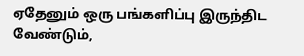ஏதேனும் ஒரு பங்களிப்பு இருந்திட வேண்டும்,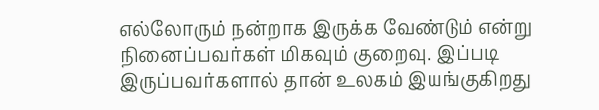எல்லோரும் நன்றாக இருக்க வேண்டும் என்று நினைப்பவர்கள் மிகவும் குறைவு. இப்படி இருப்பவர்களால் தான் உலகம் இயங்குகிறது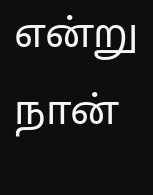என்று நான்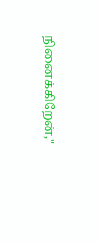நினைக்கிறேன்,"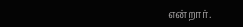என்றார்.